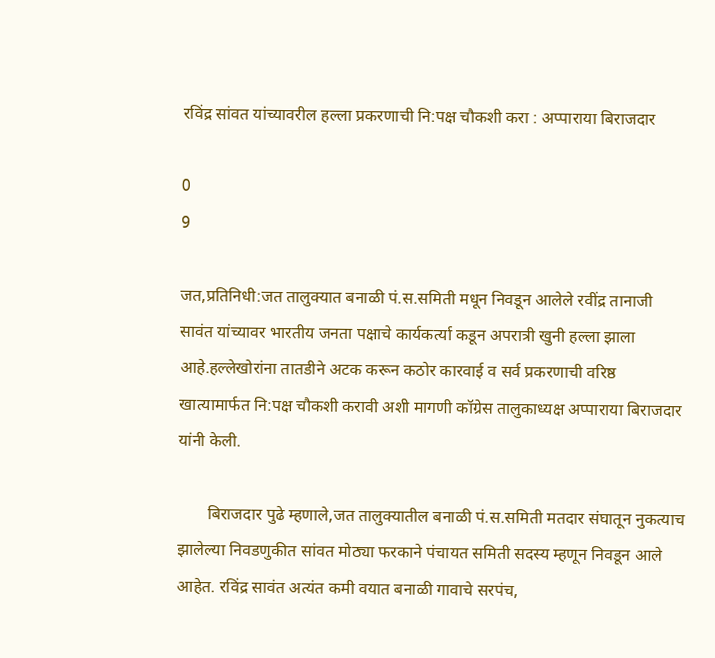रविंद्र सांवत यांच्यावरील हल्ला प्रकरणाची नि:पक्ष चौकशी करा : अप्पाराया बिराजदार

0
9

जत,प्रतिनिधी:जत तालुक्यात बनाळी पं.स.समिती मधून निवडून आलेले रवींद्र तानाजी सावंत यांच्यावर भारतीय जनता पक्षाचे कार्यकर्त्या कडून अपरात्री खुनी हल्ला झाला आहे.हल्लेखोरांना तातडीने अटक करून कठोर कारवाई व सर्व प्रकरणाची वरिष्ठ खात्यामार्फत नि:पक्ष चौकशी करावी अशी मागणी कॉग्रेस तालुकाध्यक्ष अप्पाराया बिराजदार यांनी केली.

       बिराजदार पुढे म्हणाले,जत तालुक्यातील बनाळी पं.स.समिती मतदार संघातून नुकत्याच झालेल्या निवडणुकीत सांवत मोठ्या फरकाने पंचायत समिती सदस्य म्हणून निवडून आले आहेत. रविंद्र सावंत अत्यंत कमी वयात बनाळी गावाचे सरपंच,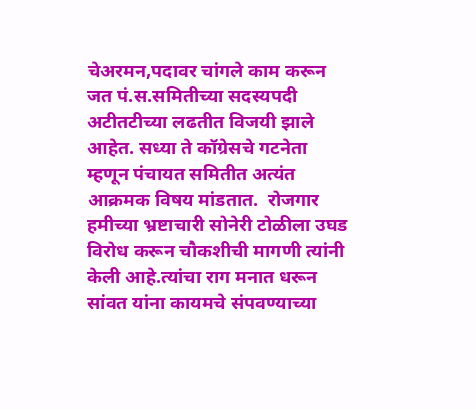चेअरमन,पदावर चांगले काम करून जत पं.स.समितीच्या सदस्यपदी अटीतटीच्या लढतीत विजयी झाले आहेत. सध्या ते कॉग्रेसचे गटनेता म्हणून पंचायत समितीत अत्यंत आक्रमक विषय मांडतात.  रोजगार हमीच्या भ्रष्टाचारी सोनेरी टोळीला उघड विरोध करून चौकशीची मागणी त्यांनी केली आहे.त्यांचा राग मनात धरून सांवत यांना कायमचे संपवण्याच्या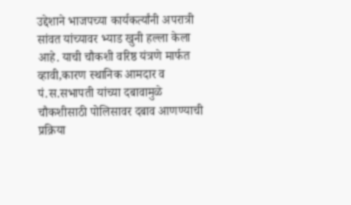उद्देशाने भाजपच्या कार्यकर्त्यांनी अपरात्री सांवत यांच्यावर भ्याड खुनी हल्ला केला आहे. याची चौकशी वरिष्ठ यंत्रणे मार्फत व्हावी,कारण स्थानिक आमदार व पं.स.सभापती यांच्या दबावामुळे चौकशीसाठी पोलिसावर दबाव आणण्याची प्रक्रिया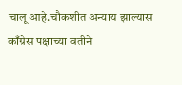चालू आहे.चौकशीत अन्याय झाल्यास काँग्रेस पक्षाच्या वतीने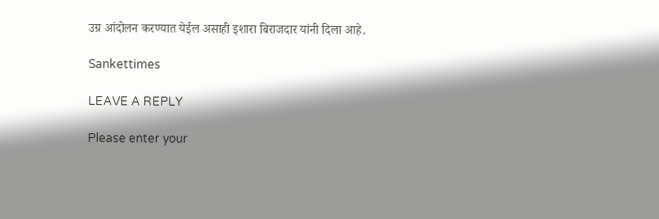उग्र आंदोलन करण्यात येईल असाही इशारा बिराजदार यांनी दिला आहे.

Sankettimes

LEAVE A REPLY

Please enter your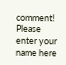comment!
Please enter your name here